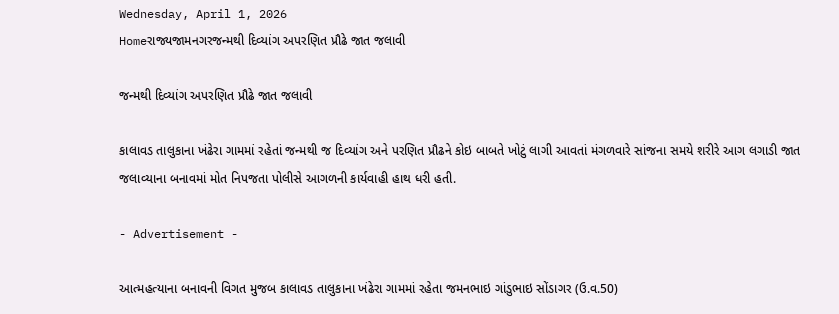Wednesday, April 1, 2026
Homeરાજ્યજામનગરજન્મથી દિવ્યાંગ અપરણિત પ્રૌઢે જાત જલાવી

જન્મથી દિવ્યાંગ અપરણિત પ્રૌઢે જાત જલાવી

કાલાવડ તાલુકાના ખંઢેરા ગામમાં રહેતાં જન્મથી જ દિવ્યાંગ અને પરણિત પ્રૌઢને કોઇ બાબતે ખોટું લાગી આવતાં મંગળવારે સાંજના સમયે શરીરે આગ લગાડી જાત જલાવ્યાના બનાવમાં મોત નિપજતા પોલીસે આગળની કાર્યવાહી હાથ ધરી હતી.

- Advertisement -

આત્મહત્યાના બનાવની વિગત મુજબ કાલાવડ તાલુકાના ખંઢેરા ગામમાં રહેતા જમનભાઇ ગાંડુભાઇ સોંડાગર (ઉ.વ.50)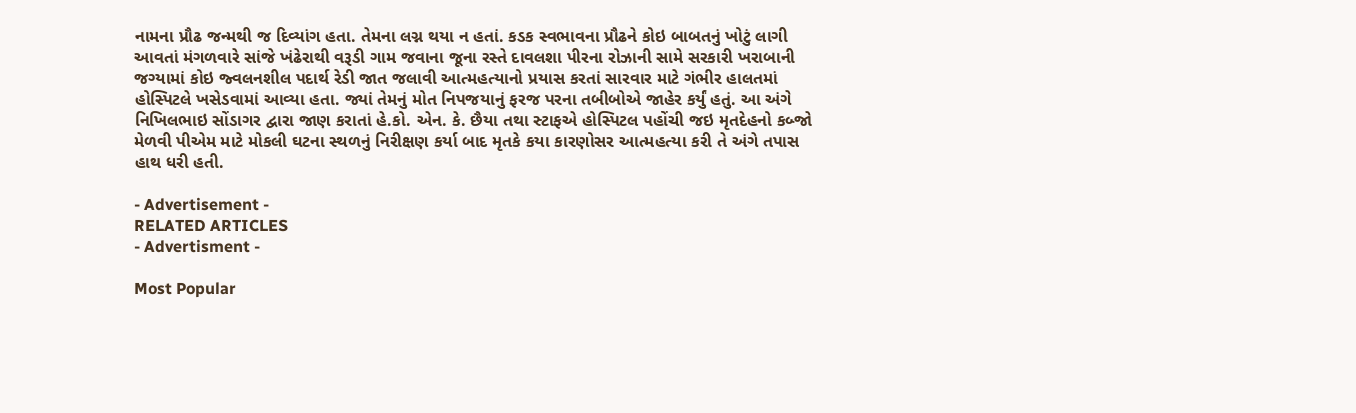નામના પ્રૌઢ જન્મથી જ દિવ્યાંગ હતા. તેમના લગ્ન થયા ન હતાં. કડક સ્વભાવના પ્રૌઢને કોઇ બાબતનું ખોટું લાગી આવતાં મંગળવારે સાંજે ખંઢેરાથી વરૂડી ગામ જવાના જૂના રસ્તે દાવલશા પીરના રોઝાની સામે સરકારી ખરાબાની જગ્યામાં કોઇ જ્વલનશીલ પદાર્થ રેડી જાત જલાવી આત્મહત્યાનો પ્રયાસ કરતાં સારવાર માટે ગંભીર હાલતમાં હોસ્પિટલે ખસેડવામાં આવ્યા હતા. જ્યાં તેમનું મોત નિપજયાનું ફરજ પરના તબીબોએ જાહેર કર્યું હતું. આ અંગે નિખિલભાઇ સોંડાગર દ્વારા જાણ કરાતાં હે.કો. એન. કે. છૈયા તથા સ્ટાફએ હોસ્પિટલ પહોંચી જઇ મૃતદેહનો કબ્જો મેળવી પીએમ માટે મોકલી ઘટના સ્થળનું નિરીક્ષણ કર્યા બાદ મૃતકે કયા કારણોસર આત્મહત્યા કરી તે અંગે તપાસ હાથ ધરી હતી.

- Advertisement -
RELATED ARTICLES
- Advertisment -

Most Popular